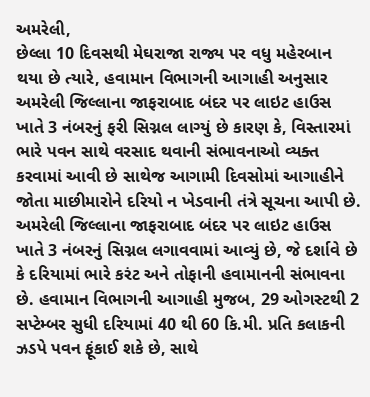અમરેલી,
છેલ્લા 10 દિવસથી મેઘરાજા રાજ્ય પર વધુ મહેરબાન થયા છે ત્યારે, હવામાન વિભાગની આગાહી અનુસાર અમરેલી જિલ્લાના જાફરાબાદ બંદર પર લાઇટ હાઉસ ખાતે 3 નંબરનું ફરી સિગ્નલ લાગ્યું છે કારણ કે, વિસ્તારમાં ભારે પવન સાથે વરસાદ થવાની સંભાવનાઓ વ્યક્ત કરવામાં આવી છે સાથેજ આગામી દિવસોમાં આગાહીને જોતા માછીમારોને દરિયો ન ખેડવાની તંત્રે સૂચના આપી છે.
અમરેલી જિલ્લાના જાફરાબાદ બંદર પર લાઇટ હાઉસ ખાતે 3 નંબરનું સિગ્નલ લગાવવામાં આવ્યું છે, જે દર્શાવે છે કે દરિયામાં ભારે કરંટ અને તોફાની હવામાનની સંભાવના છે. હવામાન વિભાગની આગાહી મુજબ, 29 ઓગસ્ટથી 2 સપ્ટેમ્બર સુધી દરિયામાં 40 થી 60 કિ.મી. પ્રતિ કલાકની ઝડપે પવન ફૂંકાઈ શકે છે, સાથે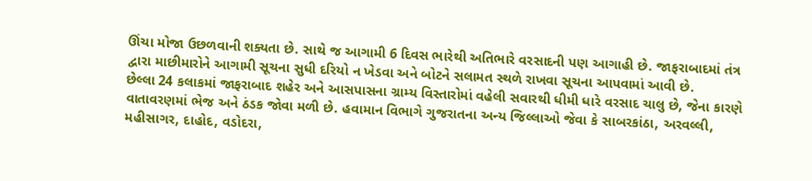ઊંચા મોજા ઉછળવાની શક્યતા છે. સાથે જ આગામી 6 દિવસ ભારેથી અતિભારે વરસાદની પણ આગાહી છે. જાફરાબાદમાં તંત્ર દ્વારા માછીમારોને આગામી સૂચના સુધી દરિયો ન ખેડવા અને બોટને સલામત સ્થળે રાખવા સૂચના આપવામાં આવી છે.
છેલ્લા 24 કલાકમાં જાફરાબાદ શહેર અને આસપાસના ગ્રામ્ય વિસ્તારોમાં વહેલી સવારથી ધીમી ધારે વરસાદ ચાલુ છે, જેના કારણે વાતાવરણમાં ભેજ અને ઠંડક જોવા મળી છે. હવામાન વિભાગે ગુજરાતના અન્ય જિલ્લાઓ જેવા કે સાબરકાંઠા, અરવલ્લી, મહીસાગર, દાહોદ, વડોદરા,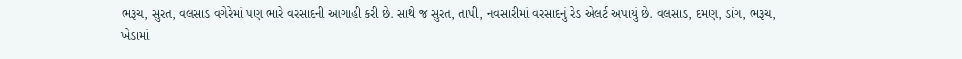ભરૂચ, સુરત, વલસાડ વગેરેમાં પણ ભારે વરસાદની આગાહી કરી છે. સાથે જ સુરત, તાપી, નવસારીમાં વરસાદનું રેડ એલર્ટ અપાયું છે. વલસાડ, દમણ, ડાંગ, ભરૂચ, ખેડામાં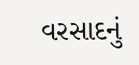વરસાદનું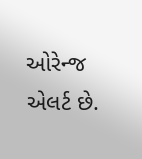ઓરેન્જ એલર્ટ છે.